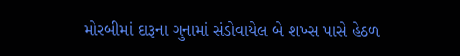મોરબીમાં દારૂના ગુનામાં સંડોવાયેલ બે શખ્સ પાસે હેઠળ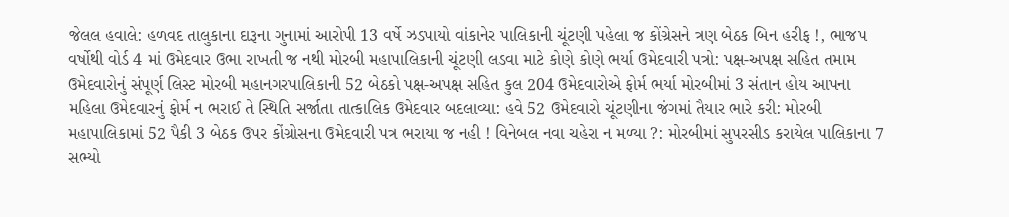જેલલ હવાલે: હળવદ તાલુકાના દારૂના ગુનામાં આરોપી 13 વર્ષે ઝડપાયો વાંકાનેર પાલિકાની ચૂંટણી પહેલા જ કોંગ્રેસને ત્રણ બેઠક બિન હરીફ !, ભાજપ વર્ષોથી વોર્ડ 4 માં ઉમેદવાર ઉભા રાખતી જ નથી મોરબી મહાપાલિકાની ચૂંટણી લડવા માટે કોણે કોણે ભર્યા ઉમેદવારી પત્રો: પક્ષ-અપક્ષ સહિત તમામ ઉમેદવારોનું સંપૂર્ણ લિસ્ટ મોરબી મહાનગરપાલિકાની 52 બેઠકો પક્ષ-અપક્ષ સહિત કુલ 204 ઉમેદવારોએ ફોર્મ ભર્યા મોરબીમાં 3 સંતાન હોય આપના મહિલા ઉમેદવારનું ફોર્મ ન ભરાઈ તે સ્થિતિ સર્જાતા તાત્કાલિક ઉમેદવાર બદલાવ્યા: હવે 52 ઉમેદવારો ચૂંટણીના જંગમાં તૈયાર ભારે કરી: મોરબી મહાપાલિકામાં 52 પૈકી 3 બેઠક ઉપર કોંગ્રોસના ઉમેદવારી પત્ર ભરાયા જ નહી ! વિનેબલ નવા ચહેરા ન મળ્યા ?: મોરબીમાં સુપરસીડ કરાયેલ પાલિકાના 7 સભ્યો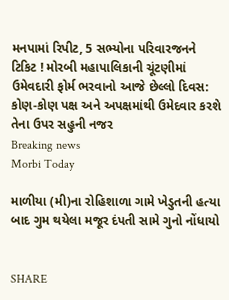મનપામાં રિપીટ, 5 સભ્યોના પરિવારજનને ટિકિટ ! મોરબી મહાપાલિકાની ચૂંટણીમાં ઉમેવદારી ફોર્મ ભરવાનો આજે છેલ્લો દિવસ: કોણ-કોણ પક્ષ અને અપક્ષમાંથી ઉમેદવાર કરશે તેના ઉપર સહુની નજર
Breaking news
Morbi Today

માળીયા (મી)ના રોહિશાળા ગામે ખેડુતની હત્યા બાદ ગુમ થયેલા મજૂર દંપતી સામે ગુનો નોંધાયો


SHARE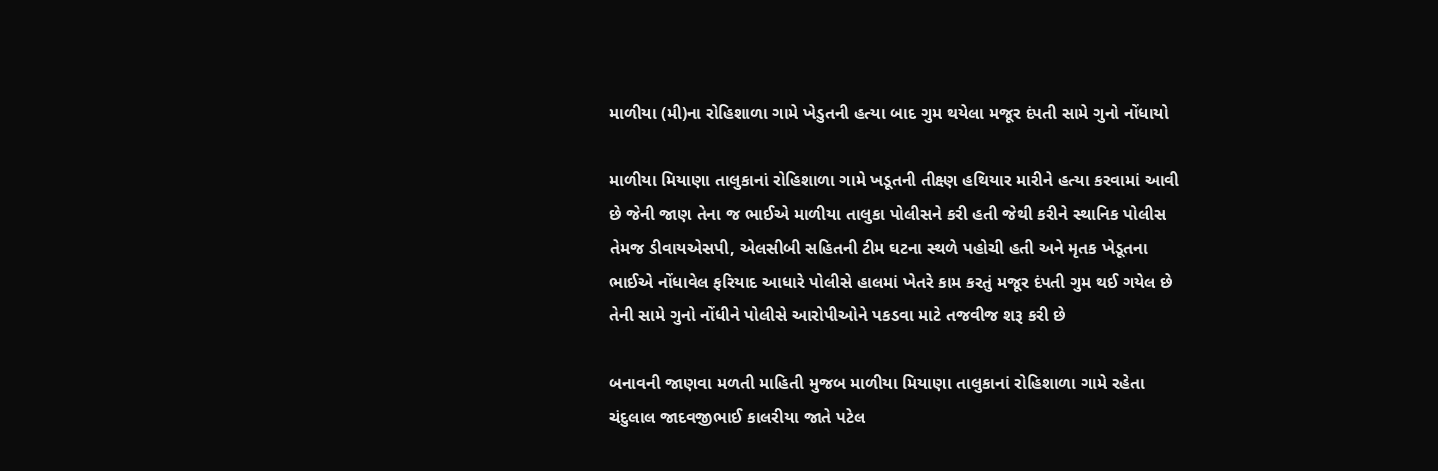માળીયા (મી)ના રોહિશાળા ગામે ખેડુતની હત્યા બાદ ગુમ થયેલા મજૂર દંપતી સામે ગુનો નોંધાયો

માળીયા મિયાણા તાલુકાનાં રોહિશાળા ગામે ખડૂતની તીક્ષ્ણ હથિયાર મારીને હત્યા કરવામાં આવી છે જેની જાણ તેના જ ભાઈએ માળીયા તાલુકા પોલીસને કરી હતી જેથી કરીને સ્થાનિક પોલીસ તેમજ ડીવાયએસપી, એલસીબી સહિતની ટીમ ઘટના સ્થળે પહોચી હતી અને મૃતક ખેડૂતના ભાઈએ નોંધાવેલ ફરિયાદ આધારે પોલીસે હાલમાં ખેતરે કામ કરતું મજૂર દંપતી ગુમ થઈ ગયેલ છે તેની સામે ગુનો નોંધીને પોલીસે આરોપીઓને પકડવા માટે તજવીજ શરૂ કરી છે

બનાવની જાણવા મળતી માહિતી મુજબ માળીયા મિયાણા તાલુકાનાં રોહિશાળા ગામે રહેતા ચંદુલાલ જાદવજીભાઈ કાલરીયા જાતે પટેલ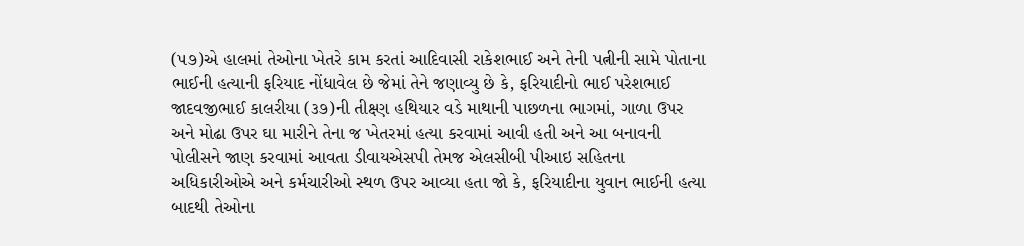(૫૭)એ હાલમાં તેઓના ખેતરે કામ કરતાં આદિવાસી રાકેશભાઈ અને તેની પત્નીની સામે પોતાના ભાઈની હત્યાની ફરિયાદ નોંધાવેલ છે જેમાં તેને જણાવ્યુ છે કે, ફરિયાદીનો ભાઈ પરેશભાઈ જાદવજીભાઈ કાલરીયા (૩૭)ની તીક્ષ્ણ હથિયાર વડે માથાની પાછળના ભાગમાં, ગાળા ઉપર અને મોઢા ઉપર ઘા મારીને તેના જ ખેતરમાં હત્યા કરવામાં આવી હતી અને આ બનાવની પોલીસને જાણ કરવામાં આવતા ડીવાયએસપી તેમજ એલસીબી પીઆઇ સહિતના અધિકારીઓએ અને કર્મચારીઓ સ્થળ ઉપર આવ્યા હતા જો કે, ફરિયાદીના યુવાન ભાઈની હત્યા બાદથી તેઓના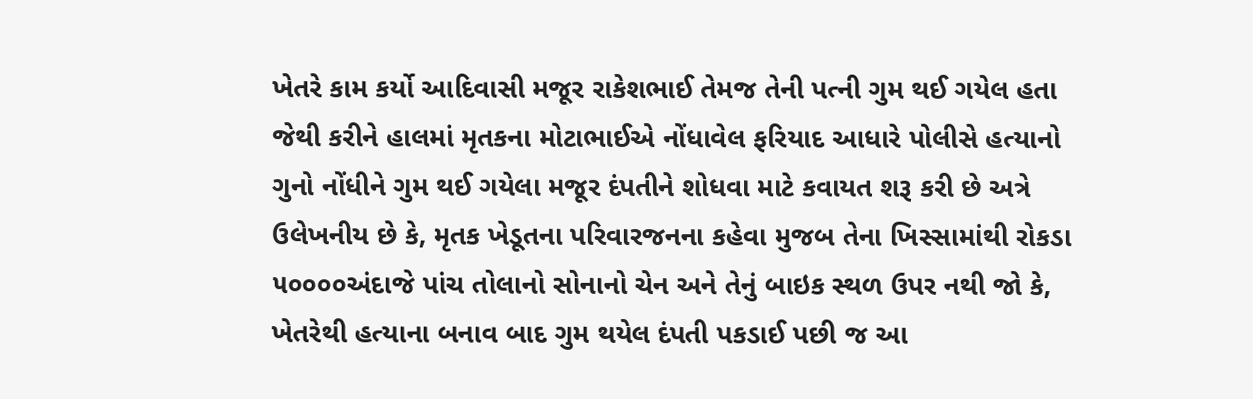ખેતરે કામ કર્યો આદિવાસી મજૂર રાકેશભાઈ તેમજ તેની પત્ની ગુમ થઈ ગયેલ હતા જેથી કરીને હાલમાં મૃતકના મોટાભાઈએ નોંધાવેલ ફરિયાદ આધારે પોલીસે હત્યાનો ગુનો નોંધીને ગુમ થઈ ગયેલા મજૂર દંપતીને શોધવા માટે કવાયત શરૂ કરી છે અત્રે ઉલેખનીય છે કે, મૃતક ખેડૂતના પરિવારજનના કહેવા મુજબ તેના ખિસ્સામાંથી રોકડા ૫૦૦૦૦અંદાજે પાંચ તોલાનો સોનાનો ચેન અને તેનું બાઇક સ્થળ ઉપર નથી જો કે, ખેતરેથી હત્યાના બનાવ બાદ ગુમ થયેલ દંપતી પકડાઈ પછી જ આ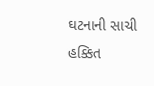ઘટનાની સાચી હક્કિત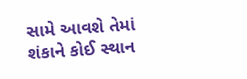સામે આવશે તેમાં શંકાને કોઈ સ્થાન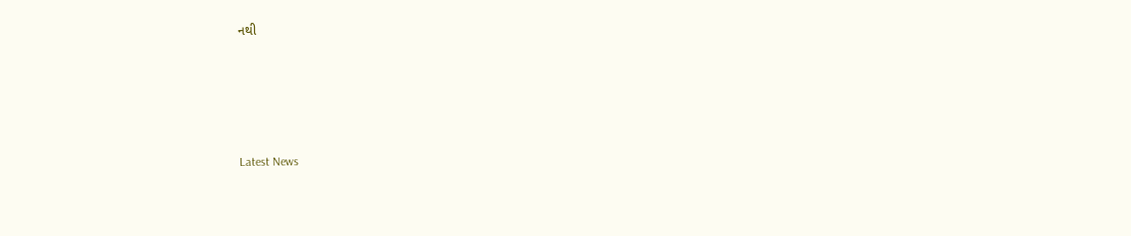નથી






Latest News